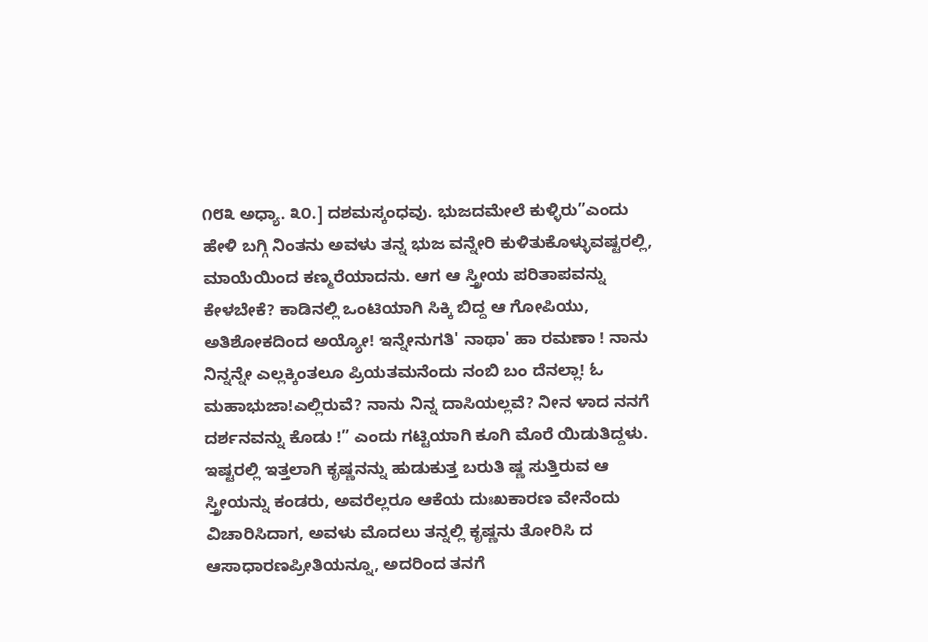೧೮೩ ಅಧ್ಯಾ. ೩೦.] ದಶಮಸ್ಕಂಧವು. ಭುಜದಮೇಲೆ ಕುಳ್ಳಿರು”ಎಂದು ಹೇಳಿ ಬಗ್ಗಿ ನಿಂತನು ಅವಳು ತನ್ನ ಭುಜ ವನ್ನೇರಿ ಕುಳಿತುಕೊಳ್ಳುವಷ್ಟರಲ್ಲಿ, ಮಾಯೆಯಿಂದ ಕಣ್ಮರೆಯಾದನು. ಆಗ ಆ ಸ್ತ್ರೀಯ ಪರಿತಾಪವನ್ನು ಕೇಳಬೇಕೆ? ಕಾಡಿನಲ್ಲಿ ಒಂಟಿಯಾಗಿ ಸಿಕ್ಕಿ ಬಿದ್ದ ಆ ಗೋಪಿಯು, ಅತಿಶೋಕದಿಂದ ಅಯ್ಯೋ! ಇನ್ನೇನುಗತಿ' ನಾಥಾ' ಹಾ ರಮಣಾ ! ನಾನು ನಿನ್ನನ್ನೇ ಎಲ್ಲಕ್ಕಿಂತಲೂ ಪ್ರಿಯತಮನೆಂದು ನಂಬಿ ಬಂ ದೆನಲ್ಲಾ! ಓ ಮಹಾಭುಜಾ!ಎಲ್ಲಿರುವೆ? ನಾನು ನಿನ್ನ ದಾಸಿಯಲ್ಲವೆ? ನೀನ ಳಾದ ನನಗೆ ದರ್ಶನವನ್ನು ಕೊಡು !” ಎಂದು ಗಟ್ಟಿಯಾಗಿ ಕೂಗಿ ಮೊರೆ ಯಿಡುತಿದ್ದಳು. ಇಷ್ಟರಲ್ಲಿ ಇತ್ತಲಾಗಿ ಕೃಷ್ಣನನ್ನು ಹುಡುಕುತ್ತ ಬರುತಿ ಷ್ಣ ಸುತ್ತಿರುವ ಆ ಸ್ತ್ರೀಯನ್ನು ಕಂಡರು, ಅವರೆಲ್ಲರೂ ಆಕೆಯ ದುಃಖಕಾರಣ ವೇನೆಂದು ವಿಚಾರಿಸಿದಾಗ, ಅವಳು ಮೊದಲು ತನ್ನಲ್ಲಿ ಕೃಷ್ಣನು ತೋರಿಸಿ ದ ಆಸಾಧಾರಣಪ್ರೀತಿಯನ್ನೂ, ಅದರಿಂದ ತನಗೆ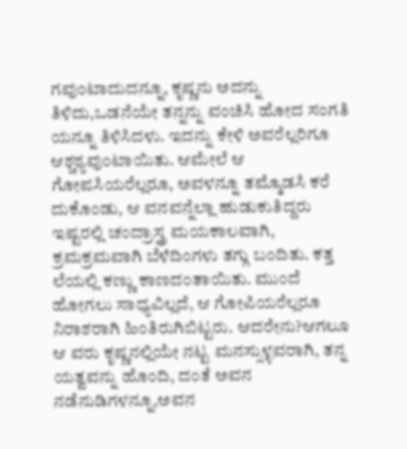ಗವುಂಟಾದುದನ್ನೂ, ಕೃಷ್ಣನು ಅದನ್ನು ತಿಳಿದು,ಒಡನೆಯೇ ತನ್ನನ್ನು ವಂಚಿಸಿ ಹೋದ ಸಂಗತಿ ಯನ್ನೂ ತಿಳಿಸಿದಳು. ಇದನ್ನು ಕೇಳಿ ಅವರೆಲ್ಲರಿಗೂ ಆಶ್ಚಠ್ಯವುಂಟಾಯಿತು. ಆಮೇಲೆ ಆ ಗೋಪಸಿಯರೆಲ್ಲರೂ, ಅವಳನ್ನೂ ತಮ್ಮೊಡಸಿ ಕರೆ ದುಕೊಂಡು, ಆ ವನವನ್ನೆಲ್ಲಾ ಹುಡುಕುತಿದ್ದರು ಇಷ್ಟರಲ್ಲಿ ಚಂದ್ರಾಸ್ತ್ರ ಮಯಕಾಲವಾಗಿ, ಕ್ರಮಕ್ರಮವಾಗಿ ಬೆಳೆದಿಂಗಳು ತಗ್ಗು ಬಂದಿತು. ಕತ್ತ ಲೆಯಲ್ಲಿ ಕಣ್ಣು ಕಾಣದಂತಾಯಿತು. ಮುಂದೆ ಹೋಗಲು ಸಾಧ್ಯವಿಲ್ಲದೆ, ಆ ಗೋಪಿಯರೆಲ್ಲರೂ ನಿರಾಶರಾಗಿ ಹಿಂತಿರುಗಿಬಿಟ್ಟರು. ಆದರೇನು?ಆಗಲೂ ಆ ವರು ಕೃಷ್ಣನಲ್ಲಿಯೇ ನಟ್ಟ ಮನಸ್ಸುಳ್ಳವರಾಗಿ, ತನ್ನ ಯತ್ವವನ್ನು ಹೊಂದಿ, ದಂತೆ ಅವನ ನಡೆನುಡಿಗಳನ್ನೂ,ಅವನ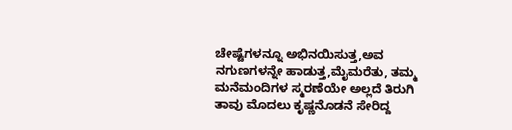ಚೇಷ್ಟೆಗಳನ್ನೂ ಅಭಿನಯಿಸುತ್ತ,ಅವ ನಗುಣಗಳನ್ನೇ ಹಾಡುತ್ತ,ಮೈಮರೆತು, ತಮ್ಮ ಮನೆಮಂದಿಗಳ ಸ್ಮರಣೆಯೇ ಅಲ್ಲದೆ ತಿರುಗಿ ತಾವು ಮೊದಲು ಕೃಷ್ಣನೊಡನೆ ಸೇರಿದ್ದ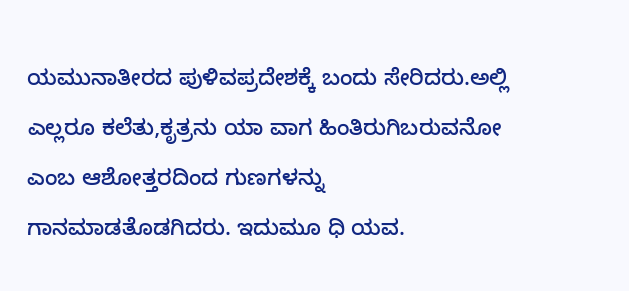ಯಮುನಾತೀರದ ಪುಳಿವಪ್ರದೇಶಕ್ಕೆ ಬಂದು ಸೇರಿದರು.ಅಲ್ಲಿ ಎಲ್ಲರೂ ಕಲೆತು,ಕೃತ್ರನು ಯಾ ವಾಗ ಹಿಂತಿರುಗಿಬರುವನೋ ಎಂಬ ಆಶೋತ್ತರದಿಂದ ಗುಣಗಳನ್ನು ಗಾನಮಾಡತೊಡಗಿದರು. ಇದುಮೂ ಧಿ ಯವ.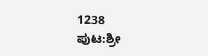1238
ಪುಟ:ಶ್ರೀ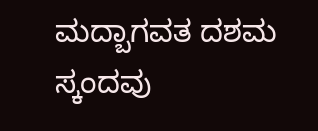ಮದ್ಬಾಗವತ ದಶಮ ಸ್ಕಂದವು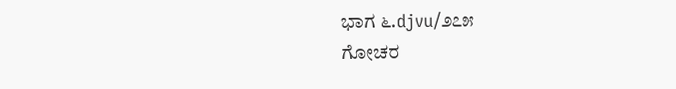ಭಾಗ ೬.djvu/೨೭೫
ಗೋಚರ